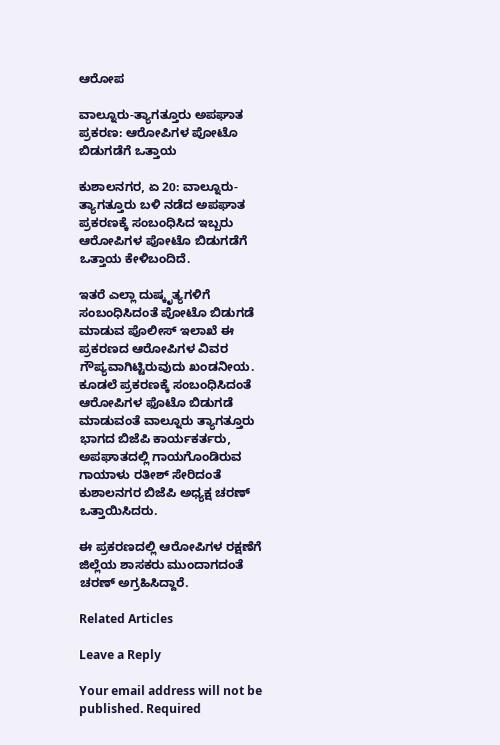ಆರೋಪ

ವಾಲ್ನೂರು-ತ್ಯಾಗತ್ತೂರು ಅಪಘಾತ ಪ್ರಕರಣ: ಆರೋಪಿಗಳ ಪೋಟೊ ಬಿಡುಗಡೆಗೆ ಒತ್ತಾಯ

ಕುಶಾಲನಗರ, ಏ 20: ವಾಲ್ನೂರು-ತ್ಯಾಗತ್ತೂರು ಬಳಿ ನಡೆದ ಅಪಘಾತ ಪ್ರಕರಣಕ್ಕೆ‌ ಸಂಬಂಧಿಸಿದ ಇಬ್ಬರು ಆರೋಪಿಗಳ ಪೋಟೊ ಬಿಡುಗಡೆಗೆ ಒತ್ತಾಯ ಕೇಳಿಬಂದಿದೆ.

ಇತರೆ ಎಲ್ಲಾ ದುಷ್ಕೃತ್ಯಗಳಿಗೆ ಸಂಬಂಧಿಸಿದಂತೆ ಪೋಟೊ ಬಿಡುಗಡೆ ಮಾಡುವ ಪೊಲೀಸ್ ಇಲಾಖೆ ಈ ಪ್ರಕರಣದ ಆರೋಪಿಗಳ ವಿವರ ಗೌಪ್ಯವಾಗಿಟ್ಟಿರುವುದು ಖಂಡನೀಯ. ಕೂಡಲೆ ಪ್ರಕರಣಕ್ಕೆ ಸಂಬಂಧಿಸಿದಂತೆ ಆರೋಪಿಗಳ ಫೊಟೊ ಬಿಡುಗಡೆ ಮಾಡುವಂತೆ ವಾಲ್ನೂರು ತ್ಯಾಗತ್ತೂರು ಭಾಗದ ಬಿಜೆಪಿ ಕಾರ್ಯಕರ್ತರು, ಅಪಘಾತದಲ್ಲಿ ಗಾಯಗೊಂಡಿರುವ ಗಾಯಾಳು ರತೀಶ್ ಸೇರಿದಂತೆ ಕುಶಾಲನಗರ ಬಿಜೆಪಿ ಅಧ್ಯಕ್ಷ ಚರಣ್ ಒತ್ತಾಯಿಸಿದರು.

ಈ ಪ್ರಕರಣದಲ್ಲಿ ಆರೋಪಿಗಳ ರಕ್ಷಣೆಗೆ ಜಿಲ್ಲೆಯ ಶಾಸಕರು ಮುಂದಾಗದಂತೆ ಚರಣ್ ಅಗ್ರಹಿಸಿದ್ದಾರೆ.

Related Articles

Leave a Reply

Your email address will not be published. Required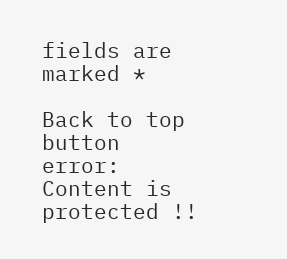fields are marked *

Back to top button
error: Content is protected !!